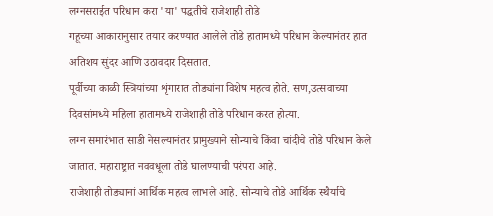लग्नसराईत परिधान करा 'या' पद्धतीचे राजेशाही तोडे
गहूच्या आकारानुसार तयार करण्यात आलेले तोडे हातामध्ये परिधान केल्यानंतर हात अतिशय सुंदर आणि उठावदार दिसतात.
पूर्वीच्या काळी स्त्रियांच्या शृंगारात तोड्यांना विशेष महत्व होते. सण,उत्सवाच्या दिवसांमध्ये महिला हातामध्ये राजेशाही तोडे परिधान करत होत्या.
लग्न समारंभात साडी नेसल्यानंतर प्रामुख्याने सोन्याचे किंवा चांदीचे तोडे परिधान केले जातात. महाराष्ट्रात नववधूला तोडे घालण्याची परंपरा आहे.
राजेशाही तोड्यानां आर्थिक महत्व लाभले आहे. सोन्याचे तोडे आर्थिक स्थैर्याचे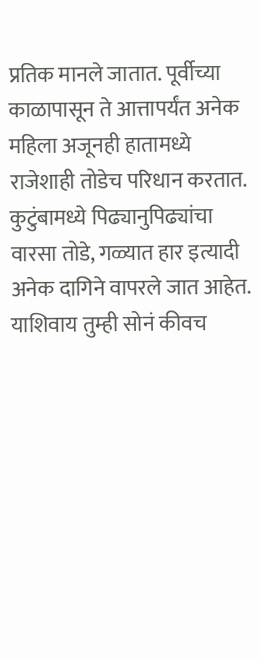प्रतिक मानले जातात. पूर्वीच्या काळापासून ते आत्तापर्यंत अनेक महिला अजूनही हातामध्ये राजेशाही तोडेच परिधान करतात.
कुटुंबामध्ये पिढ्यानुपिढ्यांचा वारसा तोडे, गळ्यात हार इत्यादी अनेक दागिने वापरले जात आहेत. याशिवाय तुम्ही सोनं कीवच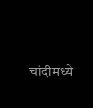चांदीमध्ये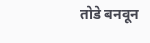तोडे बनवून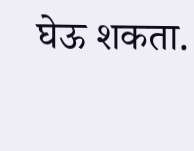घेऊ शकता.